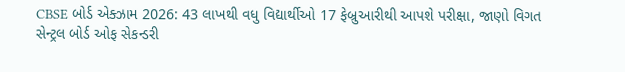CBSE બોર્ડ એક્ઝામ 2026: 43 લાખથી વધુ વિદ્યાર્થીઓ 17 ફેબ્રુઆરીથી આપશે પરીક્ષા, જાણો વિગત
સેન્ટ્રલ બોર્ડ ઓફ સેકન્ડરી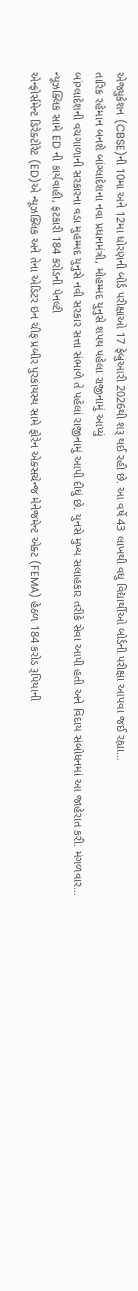એજ્યુકેશન (CBSE)ની 10મા અને 12મા ધોરણની બોર્ડ પરીક્ષાઓ 17 ફેબ્રુઆરી 2026થી શરૂ થઈ રહી છે. આ વર્ષે 43 લાખથી વધુ વિદ્યાર્થીઓ બોર્ડની પરીક્ષા આપવા જઈ રહ્યા…
તારિક રહેમાન બનશે બાંગ્લાદેશના નવા પ્રધાનમંત્રી, મોહમ્મદ યુનુસે શપથ પહેલા રાજીનામું આપ્યું
બાંગ્લાદેશની વચગાળાની સરકારના વડા મુહમ્મદ યુનુસે નવી સરકાર સત્તા સંભાળે તે પહેલાં રાજીનામું આપી દીધું છે. યુનસે મુખ્ય સલાહકાર તરીકે સેવા આપી હતી અને વિદાય સંબોધનમાં આ જાહેરાત કરી. મંગળવાર…
ન્યૂઝક્લિક સામે ED ની કાર્યવાહી, ફટકારી 184 કરોડની પેનલ્ટી
એન્ફોર્સમેન્ટ ડિરેક્ટોરેટ (ED)એ ન્યૂઝક્લિક અને તેના એડિટર ઇન ચીફ પ્રબીર પુરકાયસ્થ સામે ફોરેન એક્સચેન્જ મેનેજમેન્ટ એક્ટ (FEMA) હેઠળ 184 કરોડ રૂપિયાની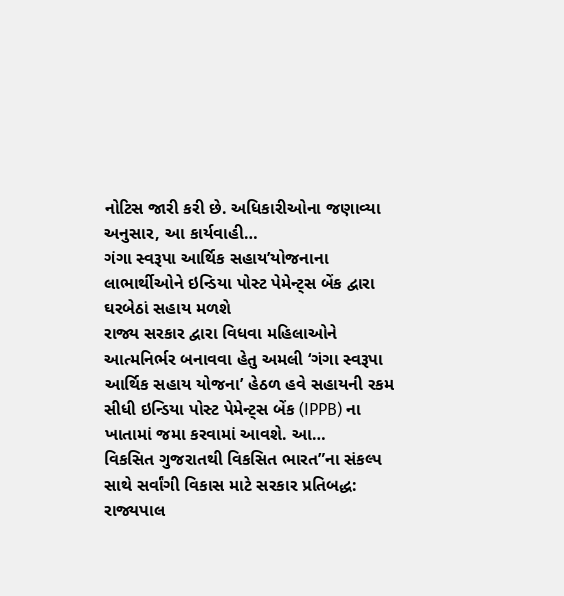નોટિસ જારી કરી છે. અધિકારીઓના જણાવ્યા અનુસાર, આ કાર્યવાહી…
ગંગા સ્વરૂપા આર્થિક સહાય’યોજનાના લાભાર્થીઓને ઇન્ડિયા પોસ્ટ પેમેન્ટ્સ બેંક દ્વારા ઘરબેઠાં સહાય મળશે
રાજ્ય સરકાર દ્વારા વિધવા મહિલાઓને આત્મનિર્ભર બનાવવા હેતુ અમલી ‘ગંગા સ્વરૂપા આર્થિક સહાય યોજના’ હેઠળ હવે સહાયની રકમ સીધી ઇન્ડિયા પોસ્ટ પેમેન્ટ્સ બેંક (IPPB) ના ખાતામાં જમા કરવામાં આવશે. આ…
વિકસિત ગુજરાતથી વિકસિત ભારત”ના સંકલ્પ સાથે સર્વાંગી વિકાસ માટે સરકાર પ્રતિબદ્ધ: રાજ્યપાલ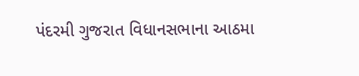પંદરમી ગુજરાત વિધાનસભાના આઠમા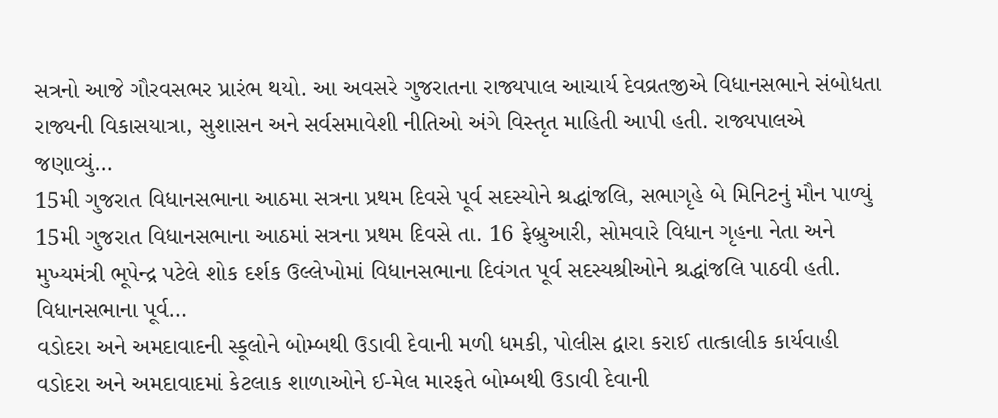સત્રનો આજે ગૌરવસભર પ્રારંભ થયો. આ અવસરે ગુજરાતના રાજ્યપાલ આચાર્ય દેવવ્રતજીએ વિધાનસભાને સંબોધતા રાજ્યની વિકાસયાત્રા, સુશાસન અને સર્વસમાવેશી નીતિઓ અંગે વિસ્તૃત માહિતી આપી હતી. રાજ્યપાલએ જણાવ્યું…
15મી ગુજરાત વિધાનસભાના આઠમા સત્રના પ્રથમ દિવસે પૂર્વ સદસ્યોને શ્રદ્ધાંજલિ, સભાગૃહે બે મિનિટનું મૌન પાળ્યું
15મી ગુજરાત વિધાનસભાના આઠમાં સત્રના પ્રથમ દિવસે તા. 16 ફેબ્રુઆરી, સોમવારે વિધાન ગૃહના નેતા અને મુખ્યમંત્રી ભૂપેન્દ્ર પટેલે શોક દર્શક ઉલ્લેખોમાં વિધાનસભાના દિવંગત પૂર્વ સદસ્યશ્રીઓને શ્રદ્ધાંજલિ પાઠવી હતી. વિધાનસભાના પૂર્વ…
વડોદરા અને અમદાવાદની સ્કૂલોને બોમ્બથી ઉડાવી દેવાની મળી ધમકી, પોલીસ દ્વારા કરાઈ તાત્કાલીક કાર્યવાહી
વડોદરા અને અમદાવાદમાં કેટલાક શાળાઓને ઈ-મેલ મારફતે બોમ્બથી ઉડાવી દેવાની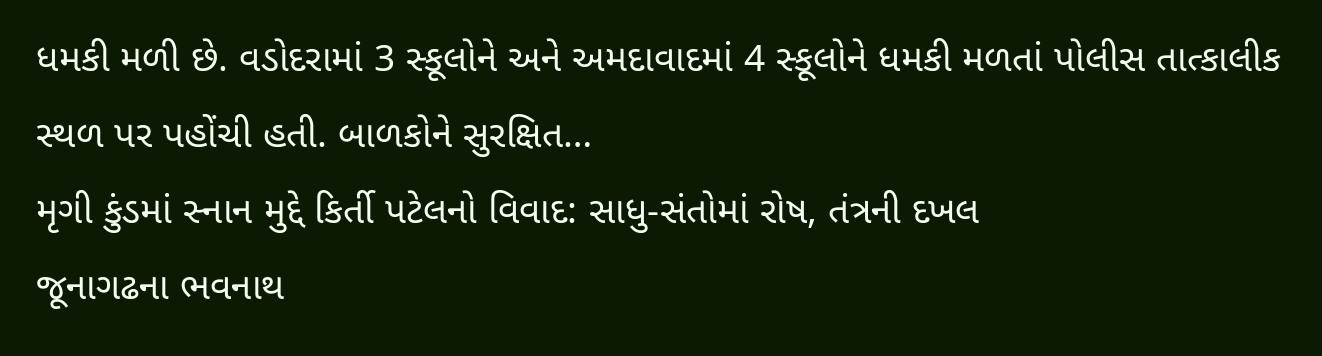ધમકી મળી છે. વડોદરામાં 3 સ્કૂલોને અને અમદાવાદમાં 4 સ્કૂલોને ધમકી મળતાં પોલીસ તાત્કાલીક સ્થળ પર પહોંચી હતી. બાળકોને સુરક્ષિત…
મૃગી કુંડમાં સ્નાન મુદ્દે કિર્તી પટેલનો વિવાદ: સાધુ-સંતોમાં રોષ, તંત્રની દખલ
જૂનાગઢના ભવનાથ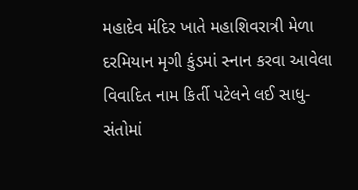મહાદેવ મંદિર ખાતે મહાશિવરાત્રી મેળા દરમિયાન મૃગી કુંડમાં સ્નાન કરવા આવેલા વિવાદિત નામ કિર્તી પટેલને લઈ સાધુ-સંતોમાં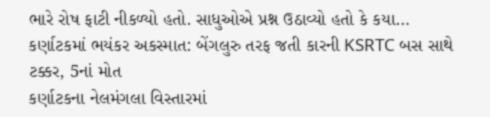ભારે રોષ ફાટી નીકળ્યો હતો. સાધુઓએ પ્રશ્ન ઉઠાવ્યો હતો કે કયા…
કર્ણાટકમાં ભયંકર અકસ્માત: બેંગલુરુ તરફ જતી કારની KSRTC બસ સાથે ટક્કર, 5નાં મોત
કર્ણાટકના નેલમંગલા વિસ્તારમાં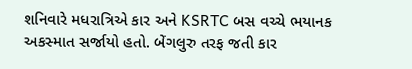શનિવારે મધરાત્રિએ કાર અને KSRTC બસ વચ્ચે ભયાનક અકસ્માત સર્જાયો હતો. બેંગલુરુ તરફ જતી કાર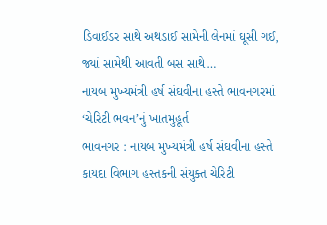ડિવાઈડર સાથે અથડાઈ સામેની લેનમાં ઘૂસી ગઈ, જ્યાં સામેથી આવતી બસ સાથે…
નાયબ મુખ્યમંત્રી હર્ષ સંઘવીના હસ્તે ભાવનગરમાં ‘ચેરિટી ભવન’નું ખાતમુહૂર્ત
ભાવનગર : નાયબ મુખ્યમંત્રી હર્ષ સંઘવીના હસ્તે કાયદા વિભાગ હસ્તકની સંયુક્ત ચેરિટી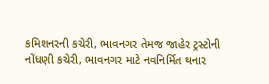કમિશનરની કચેરી, ભાવનગર તેમજ જાહેર ટ્રસ્ટોની નોંધણી કચેરી, ભાવનગર માટે નવનિર્મિત થનાર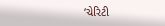‘ચેરિટી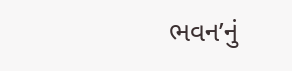ભવન’નું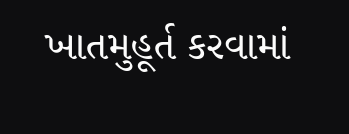ખાતમુહૂર્ત કરવામાં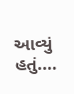આવ્યું હતું.…